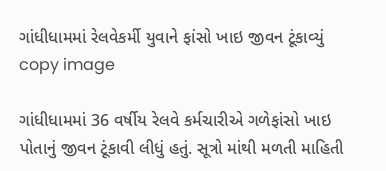ગાંધીધામમાં રેલવેકર્મી યુવાને ફાંસો ખાઇ જીવન ટૂંકાવ્યું
copy image

ગાંધીધામમાં 36 વર્ષીય રેલવે કર્મચારીએ ગળેફાંસો ખાઇ પોતાનું જીવન ટૂંકાવી લીધું હતું. સૂત્રો માંથી મળતી માહિતી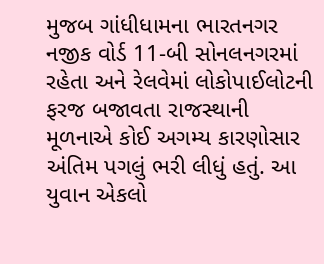મુજબ ગાંધીધામના ભારતનગર નજીક વોર્ડ 11-બી સોનલનગરમાં રહેતા અને રેલવેમાં લોકોપાઈલોટની ફરજ બજાવતા રાજસ્થાની મૂળનાએ કોઈ અગમ્ય કારણોસાર અંતિમ પગલું ભરી લીધું હતું. આ યુવાન એકલો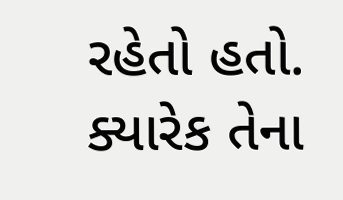રહેતો હતો. ક્યારેક તેના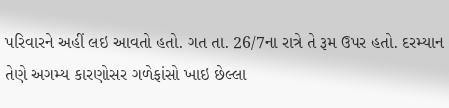પરિવારને અહીં લઇ આવતો હતો. ગત તા. 26/7ના રાત્રે તે રૂમ ઉપર હતો. દરમ્યાન તેણે અગમ્ય કારણોસર ગળેફાંસો ખાઇ છેલ્લા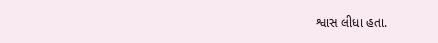શ્વાસ લીધા હતા.